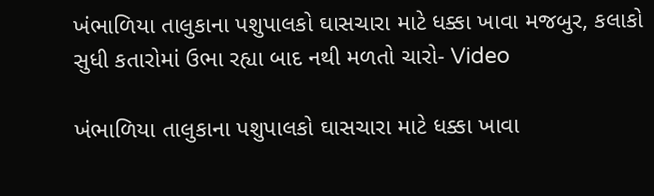ખંભાળિયા તાલુકાના પશુપાલકો ઘાસચારા માટે ધક્કા ખાવા મજબુર, કલાકો સુધી કતારોમાં ઉભા રહ્યા બાદ નથી મળતો ચારો- Video

ખંભાળિયા તાલુકાના પશુપાલકો ઘાસચારા માટે ધક્કા ખાવા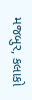મજબુર, કલાકો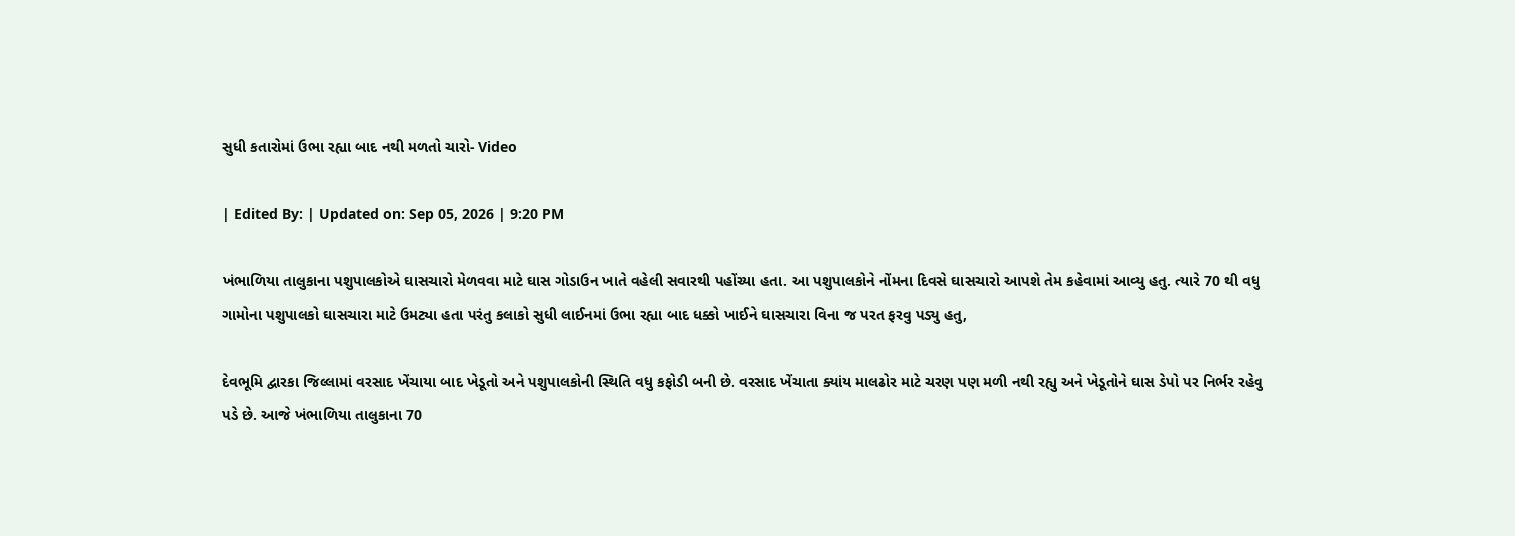સુધી કતારોમાં ઉભા રહ્યા બાદ નથી મળતો ચારો- Video

| Edited By: | Updated on: Sep 05, 2026 | 9:20 PM

ખંભાળિયા તાલુકાના પશુપાલકોએ ઘાસચારો મેળવવા માટે ઘાસ ગોડાઉન ખાતે વહેલી સવારથી પહોંચ્યા હતા. આ પશુપાલકોને નોંમના દિવસે ઘાસચારો આપશે તેમ કહેવામાં આવ્યુ હતુ. ત્યારે 70 થી વધુ ગામોના પશુપાલકો ઘાસચારા માટે ઉમટ્યા હતા પરંતુ કલાકો સુધી લાઈનમાં ઉભા રહ્યા બાદ ધક્કો ખાઈને ઘાસચારા વિના જ પરત ફરવુ પડ્યુ હતુ,

દેવભૂમિ દ્વારકા જિલ્લામાં વરસાદ ખેંચાયા બાદ ખેડૂતો અને પશુપાલકોની સ્થિતિ વધુ કફોડી બની છે. વરસાદ ખેંચાતા ક્યાંય માલઢોર માટે ચરણ પણ મળી નથી રહ્યુ અને ખેડૂતોને ઘાસ ડેપો પર નિર્ભર રહેવુ પડે છે. આજે ખંભાળિયા તાલુકાના 70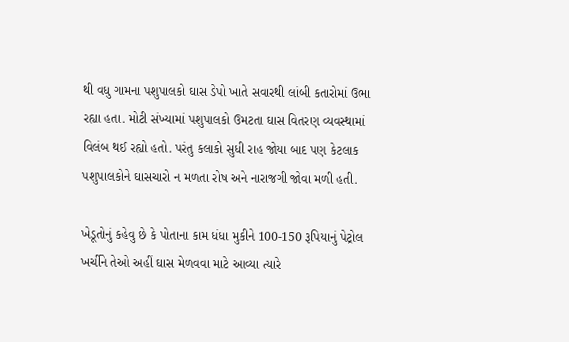થી વધુ ગામના પશુપાલકો ઘાસ ડેપો ખાતે સવારથી લાંબી કતારોમાં ઉભા રહ્યા હતા. મોટી સંખ્યામાં પશુપાલકો ઉમટતા ઘાસ વિતરણ વ્યવસ્થામાં વિલંબ થઈ રહ્યો હતો. પરંતુ કલાકો સુધી રાહ જોયા બાદ પણ કેટલાક પશુપાલકોને ઘાસચારો ન મળતા રોષ અને નારાજગી જોવા મળી હતી.

ખેડૂતોનું કહેવુ છે કે પોતાના કામ ધંધા મુકીને 100-150 રૂપિયાનું પેટ્રોલ ખર્ચીને તેઓ અહીં ઘાસ મેળવવા માટે આવ્યા ત્યારે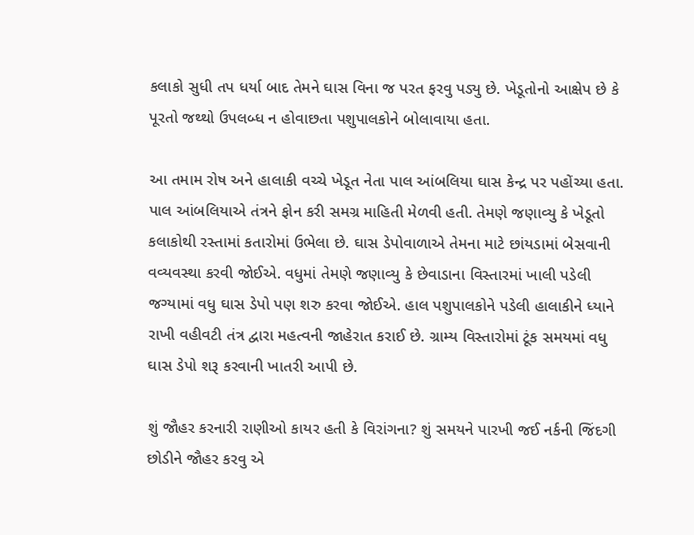કલાકો સુધી તપ ધર્યા બાદ તેમને ઘાસ વિના જ પરત ફરવુ પડ્યુ છે. ખેડૂતોનો આક્ષેપ છે કે પૂરતો જથ્થો ઉપલબ્ધ ન હોવાછતા પશુપાલકોને બોલાવાયા હતા.

આ તમામ રોષ અને હાલાકી વચ્ચે ખેડૂત નેતા પાલ આંબલિયા ઘાસ કેન્દ્ર પર પહોંચ્યા હતા. પાલ આંબલિયાએ તંત્રને ફોન કરી સમગ્ર માહિતી મેળવી હતી. તેમણે જણાવ્યુ કે ખેડૂતો કલાકોથી રસ્તામાં કતારોમાં ઉભેલા છે. ઘાસ ડેપોવાળાએ તેમના માટે છાંયડામાં બેસવાની વવ્યવસ્થા કરવી જોઈએ. વધુમાં તેમણે જણાવ્યુ કે છેવાડાના વિસ્તારમાં ખાલી પડેલી જગ્યામાં વધુ ઘાસ ડેપો પણ શરુ કરવા જોઈએ. હાલ પશુપાલકોને પડેલી હાલાકીને ધ્યાને રાખી વહીવટી તંત્ર દ્વારા મહત્વની જાહેરાત કરાઈ છે. ગ્રામ્ય વિસ્તારોમાં ટૂંક સમયમાં વધુ ઘાસ ડેપો શરૂ કરવાની ખાતરી આપી છે.

શું જૌહર કરનારી રાણીઓ કાયર હતી કે વિરાંગના? શું સમયને પારખી જઈ નર્કની જિંદગી છોડીને જૌહર કરવુ એ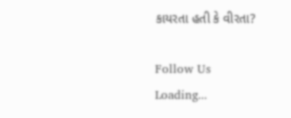કાયરતા હતી કે વીરતા?

Follow Us
Loading...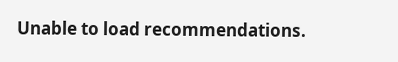Unable to load recommendations.